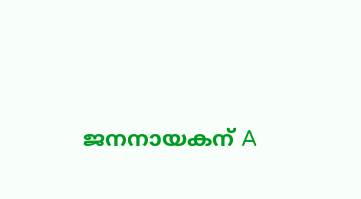ജനനായകന് A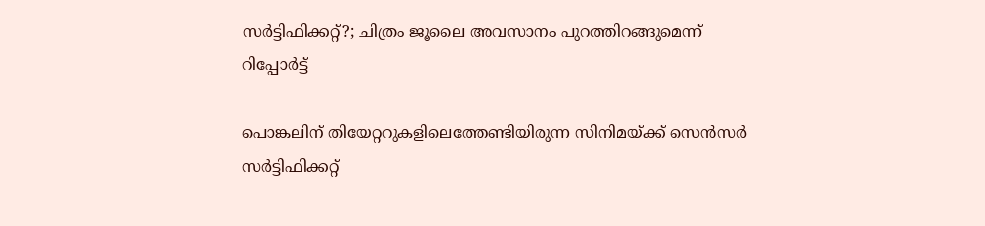സർട്ടിഫിക്കറ്റ്?; ചിത്രം ജൂലൈ അവസാനം പുറത്തിറങ്ങുമെന്ന് റിപ്പോർട്ട്

പൊങ്കലിന് തിയേറ്ററുകളിലെത്തേണ്ടിയിരുന്ന സിനിമയ്ക്ക് സെൻസർ സർട്ടിഫിക്കറ്റ്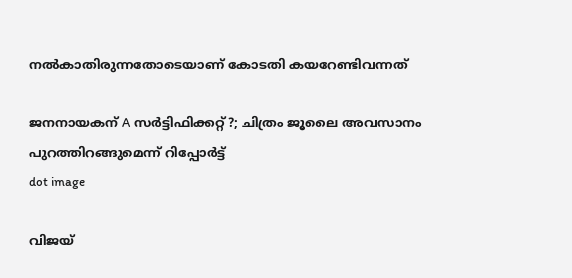നൽകാതിരുന്നതോടെയാണ് കോടതി കയറേണ്ടിവന്നത്

ജനനായകന് A സർട്ടിഫിക്കറ്റ്?; ചിത്രം ജൂലൈ അവസാനം പുറത്തിറങ്ങുമെന്ന് റിപ്പോർട്ട്
dot image

വിജയ്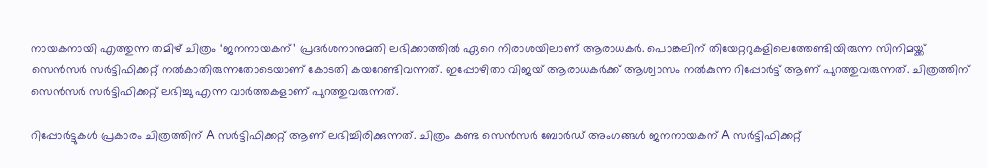നായകനായി എത്തുന്ന തമി‍ഴ് ചിത്രം ‘ജനനായകന്’ പ്രദർശനാനുമതി ലഭിക്കാത്തിൽ ഏറെ നിരാശയിലാണ് ആരാധകർ. പൊങ്കലിന് തിയേറ്ററുകളിലെത്തേണ്ടിയിരുന്ന സിനിമയ്ക്ക് സെൻസർ സർട്ടിഫിക്കറ്റ് നൽകാതിരുന്നതോടെയാണ് കോടതി കയറേണ്ടിവന്നത്. ഇപ്പോഴിതാ വിജയ് ആരാധകർക്ക് ആശ്വാസം നൽകുന്ന റിപ്പോർട്ട് ആണ് പുറത്തുവരുന്നത്. ചിത്രത്തിന് സെൻസർ സർട്ടിഫിക്കറ്റ് ലഭിച്ചു എന്ന വാർത്തകളാണ് പുറത്തുവരുന്നത്.

റിപ്പോർട്ടുകൾ പ്രകാരം ചിത്രത്തിന് A സർട്ടിഫിക്കറ്റ് ആണ് ലഭിച്ചിരിക്കുന്നത്. ചിത്രം കണ്ട സെൻസർ ബോർഡ് അംഗങ്ങൾ ജനനായകന് A സർട്ടിഫിക്കറ്റ്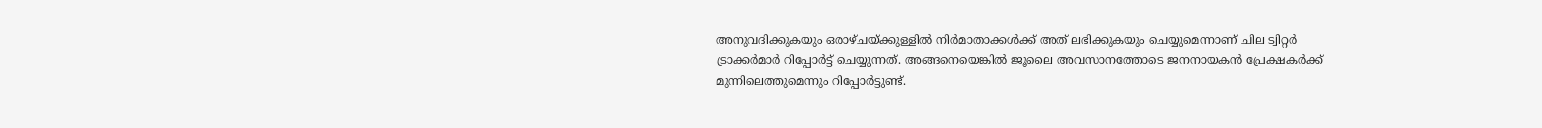അനുവദിക്കുകയും ഒരാഴ്ചയ്ക്കുള്ളിൽ നിർമാതാക്കൾക്ക് അത് ലഭിക്കുകയും ചെയ്യുമെന്നാണ് ചില ട്വിറ്റർ ട്രാക്കർമാർ റിപ്പോർട്ട് ചെയ്യുന്നത്. അങ്ങനെയെങ്കിൽ ജൂലൈ അവസാനത്തോടെ ജനനായകൻ പ്രേക്ഷകർക്ക് മുന്നിലെത്തുമെന്നും റിപ്പോർട്ടുണ്ട്.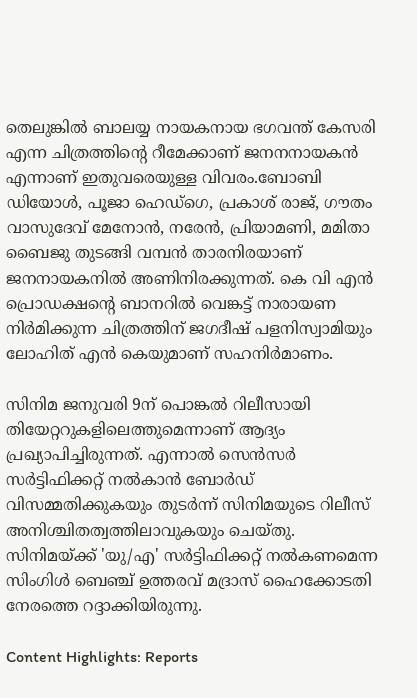തെലുങ്കിൽ ബാലയ്യ നായകനായ ഭഗവന്ത് കേസരി എന്ന ചിത്രത്തിന്റെ റീമേക്കാണ് ജനനനായകൻ എന്നാണ് ഇതുവരെയുള്ള വിവരം.ബോബി ഡിയോൾ, പൂജാ ഹെഡ്ഗെ, പ്രകാശ് രാജ്, ഗൗതം വാസുദേവ് മേനോൻ, നരേൻ, പ്രിയാമണി, മമിതാ ബൈജു തുടങ്ങി വമ്പൻ താരനിരയാണ് ജനനായകനിൽ അണിനിരക്കുന്നത്. കെ വി എൻ പ്രൊഡക്ഷന്റെ ബാനറിൽ വെങ്കട്ട് നാരായണ നിർമിക്കുന്ന ചിത്രത്തിന് ജഗദീഷ് പളനിസ്വാമിയും ലോഹിത് എൻ കെയുമാണ് സഹനിർമാണം.

സിനിമ ജനുവരി 9ന് പൊങ്കൽ റിലീസായി തിയേറ്ററുകളിലെത്തുമെന്നാണ് ആദ്യം പ്രഖ്യാപിച്ചിരുന്നത്. എന്നാൽ സെൻസർ സർട്ടിഫിക്കറ്റ് നൽകാൻ ബോർഡ് വിസമ്മതിക്കുകയും തുടർന്ന് സിനിമയുടെ റിലീസ് അനിശ്ചിതത്വത്തിലാവുകയും ചെയ്തു. സിനിമയ്ക്ക് 'യു/എ' സർട്ടിഫിക്കറ്റ് നൽകണമെന്ന സിംഗിൾ ബെഞ്ച് ഉത്തരവ് മദ്രാസ് ഹൈക്കോടതി നേരത്തെ റദ്ദാക്കിയിരുന്നു.

Content Highlights: Reports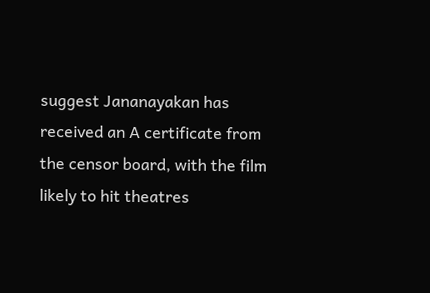suggest Jananayakan has received an A certificate from the censor board, with the film likely to hit theatres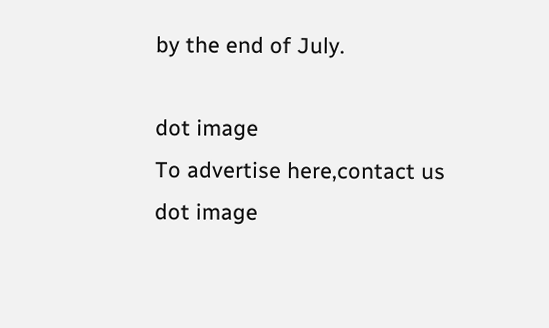by the end of July.

dot image
To advertise here,contact us
dot image